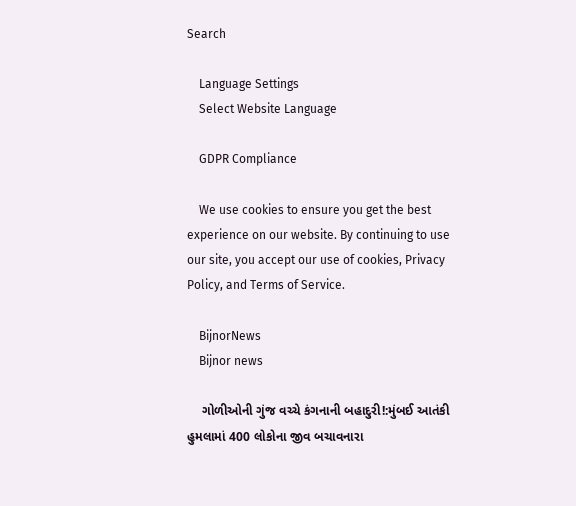Search

    Language Settings
    Select Website Language

    GDPR Compliance

    We use cookies to ensure you get the best experience on our website. By continuing to use our site, you accept our use of cookies, Privacy Policy, and Terms of Service.

    BijnorNews
    Bijnor news

    ગોળીઓની ગુંજ વચ્ચે કંગનાની બહાદુરી!:મુંબઈ આતંકી હુમલામાં 400 લોકોના જીવ બચાવનારા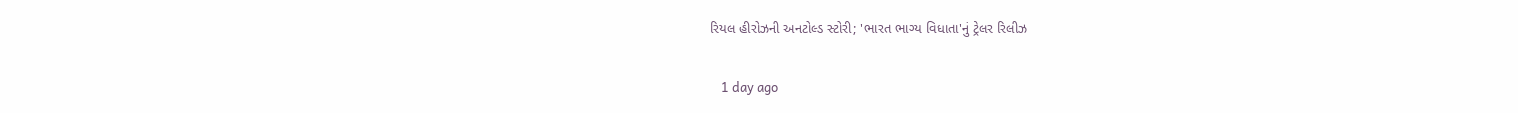રિયલ હીરોઝની અનટોલ્ડ સ્ટોરી; 'ભારત ભાગ્ય વિધાતા'નું ટ્રેલર રિલીઝ

    1 day ago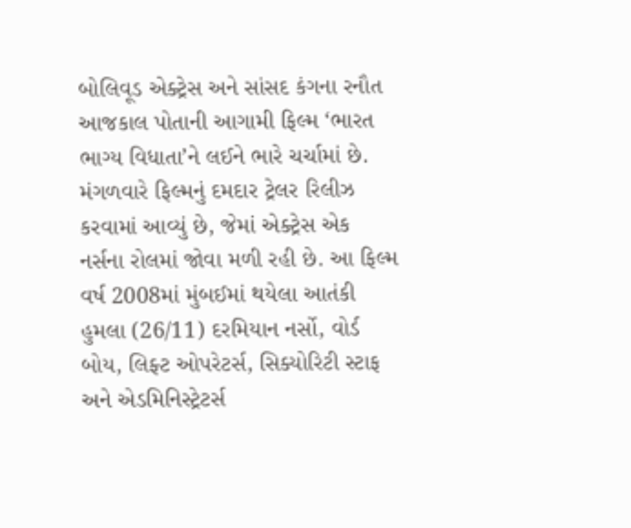બોલિવૂડ એક્ટ્રેસ અને સાંસદ કંગના રનૌત આજકાલ પોતાની આગામી ફિલ્મ ‘ભારત ભાગ્ય વિધાતા’ને લઈને ભારે ચર્ચામાં છે. મંગળવારે ફિલ્મનું દમદાર ટ્રેલર રિલીઝ કરવામાં આવ્યું છે, જેમાં એક્ટ્રેસ એક નર્સના રોલમાં જોવા મળી રહી છે. આ ફિલ્મ વર્ષ 2008માં મુંબઈમાં થયેલા આતંકી હુમલા (26/11) દરમિયાન નર્સો, વોર્ડ બોય, લિફ્ટ ઓપરેટર્સ, સિક્યોરિટી સ્ટાફ અને એડમિનિસ્ટ્રેટર્સ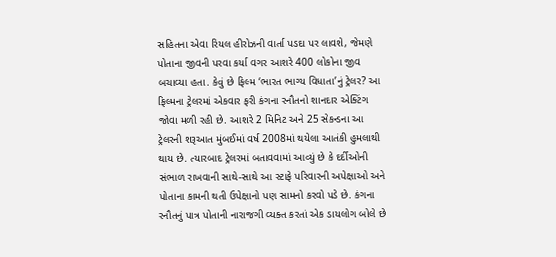સહિતના એવા રિયલ હીરોઝની વાર્તા પડદા પર લાવશે, જેમણે પોતાના જીવની પરવા કર્યા વગર આશરે 400 લોકોના જીવ બચાવ્યા હતા. કેવું છે ફિલ્મ ‘ભારત ભાગ્ય વિધાતા’નું ટ્રેલર? આ ફિલ્મના ટ્રેલરમાં એકવાર ફરી કંગના રનૌતનો શાનદાર એક્ટિંગ જોવા મળી રહી છે. આશરે 2 મિનિટ અને 25 સેકન્ડના આ ટ્રેલરની શરૂઆત મુંબઈમાં વર્ષ 2008માં થયેલા આતંકી હુમલાથી થાય છે. ત્યારબાદ ટ્રેલરમાં બતાવવામાં આવ્યું છે કે દર્દીઓની સંભાળ રાખવાની સાથે-સાથે આ સ્ટાફે પરિવારની અપેક્ષાઓ અને પોતાના કામની થતી ઉપેક્ષાનો પણ સામનો કરવો પડે છે. કંગના રનૌતનું પાત્ર પોતાની નારાજગી વ્યક્ત કરતાં એક ડાયલોગ બોલે છે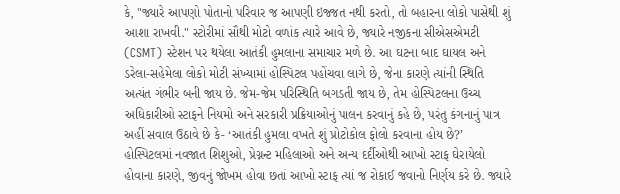કે, "જ્યારે આપણો પોતાનો પરિવાર જ આપણી ઇજ્જત નથી કરતો, તો બહારના લોકો પાસેથી શું આશા રાખવી." સ્ટોરીમાં સૌથી મોટો વળાંક ત્યારે આવે છે, જ્યારે નજીકના સીએસએમટી (CSMT) સ્ટેશન પર થયેલા આતંકી હુમલાના સમાચાર મળે છે. આ ઘટના બાદ ઘાયલ અને ડરેલા-સહેમેલા લોકો મોટી સંખ્યામાં હોસ્પિટલ પહોંચવા લાગે છે, જેના કારણે ત્યાંની સ્થિતિ અત્યંત ગંભીર બની જાય છે. જેમ-જેમ પરિસ્થિતિ બગડતી જાય છે, તેમ હોસ્પિટલના ઉચ્ચ અધિકારીઓ સ્ટાફને નિયમો અને સરકારી પ્રક્રિયાઓનું પાલન કરવાનું કહે છે, પરંતુ કંગનાનું પાત્ર અહીં સવાલ ઉઠાવે છે કે- ‘આતંકી હુમલા વખતે શું પ્રોટોકોલ ફોલો કરવાના હોય છે?’ હોસ્પિટલમાં નવજાત શિશુઓ, પ્રેગ્નન્ટ મહિલાઓ અને અન્ય દર્દીઓથી આખો સ્ટાફ ઘેરાયેલો હોવાના કારણે, જીવનું જોખમ હોવા છતાં આખો સ્ટાફ ત્યાં જ રોકાઈ જવાનો નિર્ણય કરે છે. જ્યારે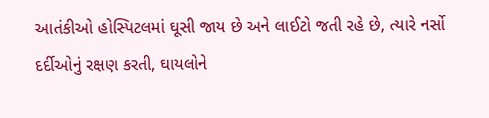આતંકીઓ હોસ્પિટલમાં ઘૂસી જાય છે અને લાઈટો જતી રહે છે, ત્યારે નર્સો દર્દીઓનું રક્ષણ કરતી, ઘાયલોને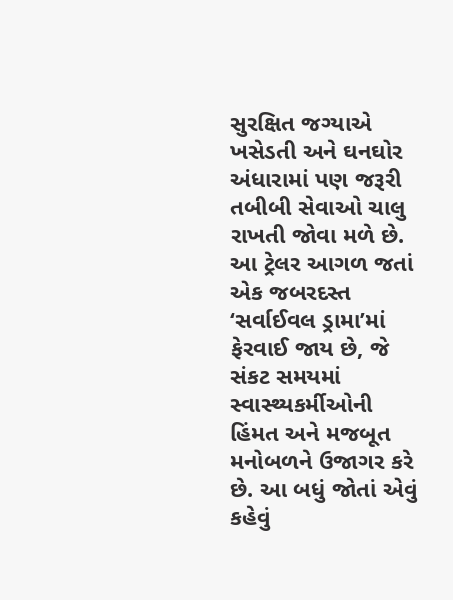સુરક્ષિત જગ્યાએ ખસેડતી અને ઘનઘોર અંધારામાં પણ જરૂરી તબીબી સેવાઓ ચાલુ રાખતી જોવા મળે છે. આ ટ્રેલર આગળ જતાં એક જબરદસ્ત ‘સર્વાઈવલ ડ્રામા’માં ફેરવાઈ જાય છે, જે સંકટ સમયમાં સ્વાસ્થ્યકર્મીઓની હિંમત અને મજબૂત મનોબળને ઉજાગર કરે છે. આ બધું જોતાં એવું કહેવું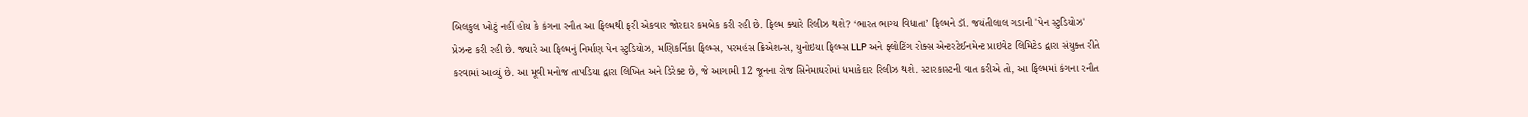બિલકુલ ખોટું નહીં હોય કે કંગના રનૌત આ ફિલ્મથી ફરી એકવાર જોરદાર કમબેક કરી રહી છે. ફિલ્મ ક્યારે રિલીઝ થશે? ‘ભારત ભાગ્ય વિધાતા’ ફિલ્મને ડૉ. જયંતીલાલ ગડાની 'પેન સ્ટુડિયોઝ' પ્રેઝન્ટ કરી રહી છે. જ્યારે આ ફિલ્મનું નિર્માણ પેન સ્ટુડિયોઝ, મણિકર્નિકા ફિલ્મ્સ, પરમહંસ ક્રિએશન્સ, યુનોઇયા ફિલ્મ્સ LLP અને ફ્લોટિંગ રોક્સ એન્ટરટેઈનમેન્ટ પ્રાઇવેટ લિમિટેડ દ્વારા સંયુક્ત રીતે કરવામાં આવ્યું છે. આ મૂવી મનોજ તાપડિયા દ્વારા લિખિત અને ડિરેક્ટ છે, જે આગામી 12 જૂનના રોજ સિનેમાઘરોમાં ધમાકેદાર રિલીઝ થશે. સ્ટારકાસ્ટની વાત કરીએ તો, આ ફિલ્મમાં કંગના રનૌત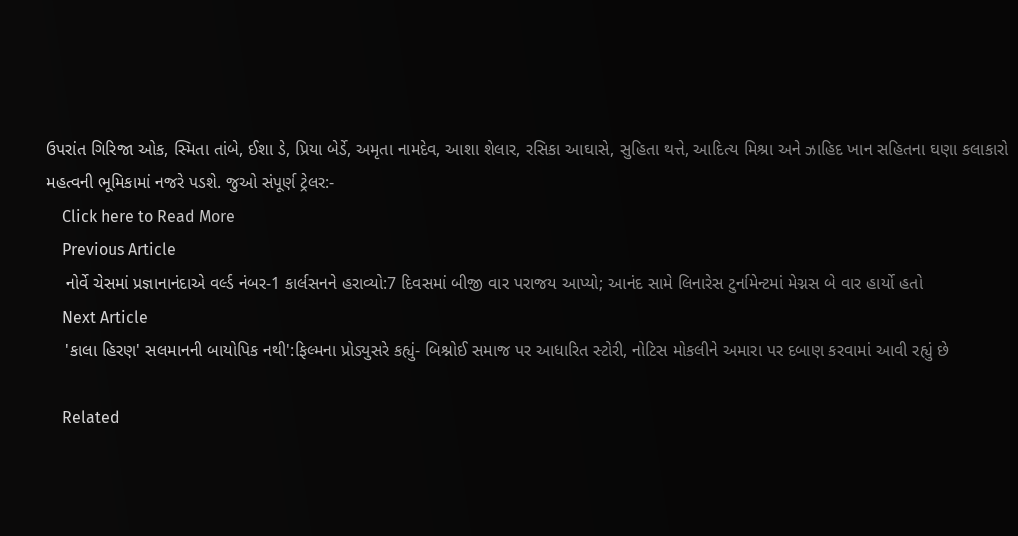ઉપરાંત ગિરિજા ઓક, સ્મિતા તાંબે, ઈશા ડે, પ્રિયા બેર્ડે, અમૃતા નામદેવ, આશા શેલાર, રસિકા આઘાસે, સુહિતા થત્તે, આદિત્ય મિશ્રા અને ઝાહિદ ખાન સહિતના ઘણા કલાકારો મહત્વની ભૂમિકામાં નજરે પડશે. જુઓ સંપૂર્ણ ટ્રેલર:-
    Click here to Read More
    Previous Article
    નોર્વે ચેસમાં પ્રજ્ઞાનાનંદાએ વર્લ્ડ નંબર-1 કાર્લસનને હરાવ્યો:7 દિવસમાં બીજી વાર પરાજય આપ્યો; આનંદ સામે લિનારેસ ટુર્નામેન્ટમાં મેગ્નસ બે વાર હાર્યો હતો
    Next Article
    'કાલા હિરણ' સલમાનની બાયોપિક નથી':ફિલ્મના પ્રોડ્યુસરે કહ્યું- બિશ્નોઈ સમાજ પર આધારિત સ્ટોરી, નોટિસ મોકલીને અમારા પર દબાણ કરવામાં આવી રહ્યું છે

    Related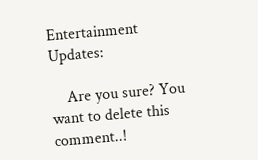Entertainment Updates:

    Are you sure? You want to delete this comment..!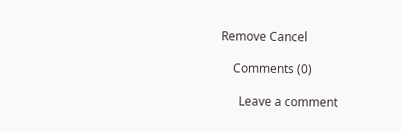Remove Cancel

    Comments (0)

      Leave a comment